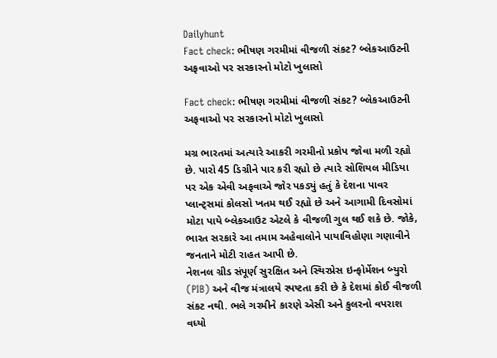Dailyhunt
Fact check: ભીષણ ગરમીમાં વીજળી સંકટ? બ્લેકઆઉટની અફવાઓ પર સરકારનો મોટો ખુલાસો

Fact check: ભીષણ ગરમીમાં વીજળી સંકટ? બ્લેકઆઉટની અફવાઓ પર સરકારનો મોટો ખુલાસો

મગ્ર ભારતમાં અત્યારે આકરી ગરમીનો પ્રકોપ જોવા મળી રહ્યો છે. પારો 45 ડિગ્રીને પાર કરી રહ્યો છે ત્યારે સોશિયલ મીડિયા પર એક એવી અફવાએ જોર પકડ્યું હતું કે દેશના પાવર પ્લાન્ટ્સમાં કોલસો ખતમ થઈ રહ્યો છે અને આગામી દિવસોમાં મોટા પાયે બ્લેકઆઉટ એટલે કે વીજળી ગુલ થઈ શકે છે. જોકે, ભારત સરકારે આ તમામ અહેવાલોને પાયાવિહોણા ગણાવીને જનતાને મોટી રાહત આપી છે.
નેશનલ ગ્રીડ સંપૂર્ણ સુરક્ષિત અને સ્થિરપ્રેસ ઇન્ફોર્મેશન બ્યુરો (PIB) અને વીજ મંત્રાલયે સ્પષ્ટતા કરી છે કે દેશમાં કોઈ વીજળી સંકટ નથી. ભલે ગરમીને કારણે એસી અને કુલરનો વપરાશ વધ્યો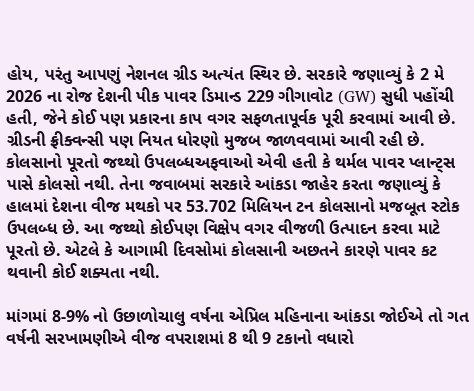હોય, પરંતુ આપણું નેશનલ ગ્રીડ અત્યંત સ્થિર છે. સરકારે જણાવ્યું કે 2 મે 2026 ના રોજ દેશની પીક પાવર ડિમાન્ડ 229 ગીગાવોટ (GW) સુધી પહોંચી હતી, જેને કોઈ પણ પ્રકારના કાપ વગર સફળતાપૂર્વક પૂરી કરવામાં આવી છે. ગ્રીડની ફ્રીક્વન્સી પણ નિયત ધોરણો મુજબ જાળવવામાં આવી રહી છે.
કોલસાનો પૂરતો જથ્થો ઉપલબ્ધઅફવાઓ એવી હતી કે થર્મલ પાવર પ્લાન્ટ્સ પાસે કોલસો નથી. તેના જવાબમાં સરકારે આંકડા જાહેર કરતા જણાવ્યું કે હાલમાં દેશના વીજ મથકો પર 53.702 મિલિયન ટન કોલસાનો મજબૂત સ્ટોક ઉપલબ્ધ છે. આ જથ્થો કોઈપણ વિક્ષેપ વગર વીજળી ઉત્પાદન કરવા માટે પૂરતો છે. એટલે કે આગામી દિવસોમાં કોલસાની અછતને કારણે પાવર કટ થવાની કોઈ શક્યતા નથી.

માંગમાં 8-9% નો ઉછાળોચાલુ વર્ષના એપ્રિલ મહિનાના આંકડા જોઈએ તો ગત વર્ષની સરખામણીએ વીજ વપરાશમાં 8 થી 9 ટકાનો વધારો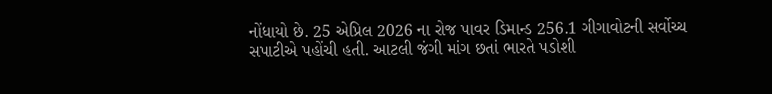નોંધાયો છે. 25 એપ્રિલ 2026 ના રોજ પાવર ડિમાન્ડ 256.1 ગીગાવોટની સર્વોચ્ચ સપાટીએ પહોંચી હતી. આટલી જંગી માંગ છતાં ભારતે પડોશી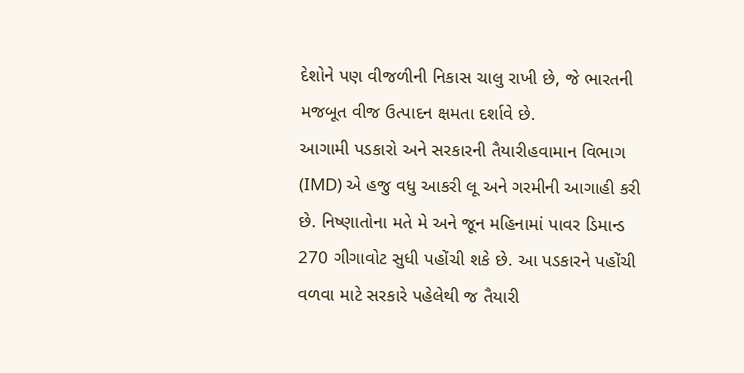દેશોને પણ વીજળીની નિકાસ ચાલુ રાખી છે, જે ભારતની મજબૂત વીજ ઉત્પાદન ક્ષમતા દર્શાવે છે.
આગામી પડકારો અને સરકારની તૈયારીહવામાન વિભાગ (IMD) એ હજુ વધુ આકરી લૂ અને ગરમીની આગાહી કરી છે. નિષ્ણાતોના મતે મે અને જૂન મહિનામાં પાવર ડિમાન્ડ 270 ગીગાવોટ સુધી પહોંચી શકે છે. આ પડકારને પહોંચી વળવા માટે સરકારે પહેલેથી જ તૈયારી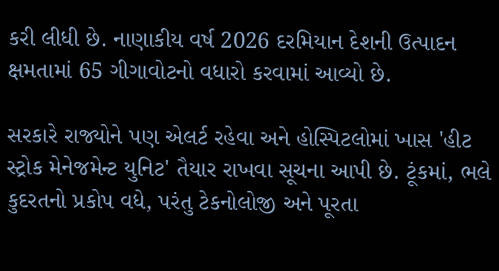કરી લીધી છે. નાણાકીય વર્ષ 2026 દરમિયાન દેશની ઉત્પાદન ક્ષમતામાં 65 ગીગાવોટનો વધારો કરવામાં આવ્યો છે.

સરકારે રાજ્યોને પણ એલર્ટ રહેવા અને હોસ્પિટલોમાં ખાસ 'હીટ સ્ટ્રોક મેનેજમેન્ટ યુનિટ' તૈયાર રાખવા સૂચના આપી છે. ટૂંકમાં, ભલે કુદરતનો પ્રકોપ વધે, પરંતુ ટેકનોલોજી અને પૂરતા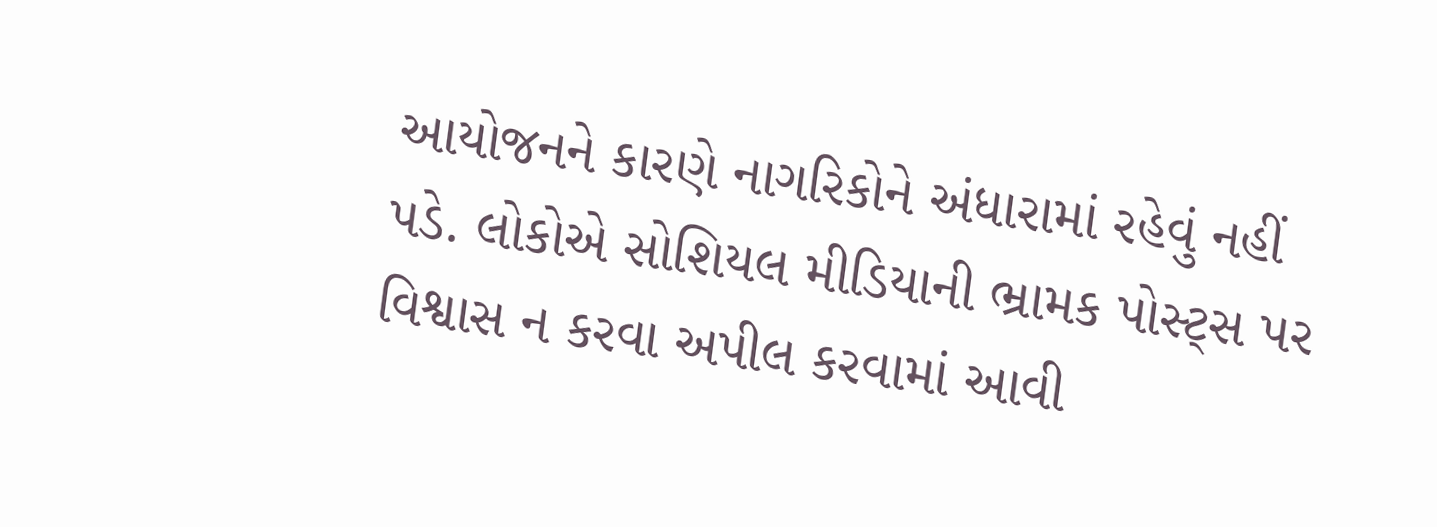આયોજનને કારણે નાગરિકોને અંધારામાં રહેવું નહીં પડે. લોકોએ સોશિયલ મીડિયાની ભ્રામક પોસ્ટ્સ પર વિશ્વાસ ન કરવા અપીલ કરવામાં આવી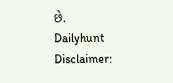છે.
Dailyhunt
Disclaimer: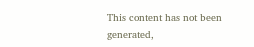This content has not been generated,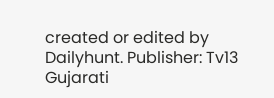created or edited by Dailyhunt. Publisher: Tv13 Gujarati